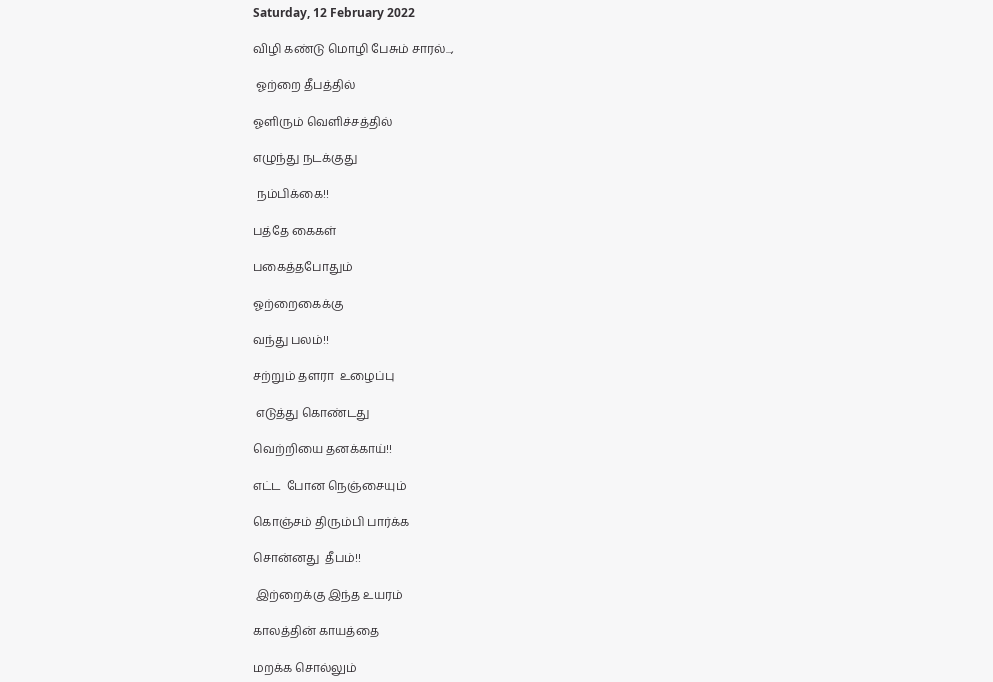Saturday, 12 February 2022

விழி கண்டு மொழி பேசும் சாரல்...,

 ஓற்றை தீபத்தில்

ஓளிரும் வெளிச்சத்தில்

எழுந்து நடக்குது

 நம்பிக்கை!!

பத்தே கைகள்

பகைத்தபோதும்

ஓற்றைகைக்கு

வந்து பலம்!!

சற்றும் தளரா  உழைப்பு

 எடுத்து கொண்டது

வெற்றியை தனக்காய்!!

எட்ட  போன நெஞ்சையும்

கொஞ்சம் திரும்பி பார்க்க

சொன்னது  தீபம்!!

 இற்றைக்கு இந்த உயரம்

காலத்தின் காயத்தை

மறக்க சொல்லும்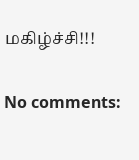மகிழ்ச்சி!!!

No comments: